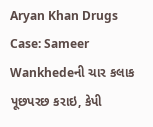Aryan Khan Drugs Case: Sameer Wankhedeની ચાર કલાક પૂછપરછ કરાઇ, કેપી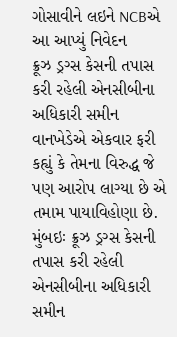ગોસાવીને લઇને NCBએ આ આપ્યું નિવેદન
ક્રૂઝ ડ્રગ્સ કેસની તપાસ કરી રહેલી એનસીબીના અધિકારી સમીન વાનખેડેએ એકવાર ફરી કહ્યું કે તેમના વિરુદ્ધ જે પણ આરોપ લાગ્યા છે એ તમામ પાયાવિહોણા છે.
મુંબઇઃ ક્રૂઝ ડ્રગ્સ કેસની તપાસ કરી રહેલી એનસીબીના અધિકારી સમીન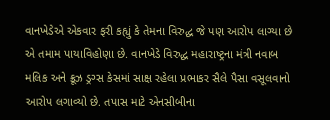વાનખેડેએ એકવાર ફરી કહ્યું કે તેમના વિરુદ્ધ જે પણ આરોપ લાગ્યા છે એ તમામ પાયાવિહોણા છે. વાનખેડે વિરુદ્ધ મહારાષ્ટ્રના મંત્રી નવાબ મલિક અને ક્રૂઝ ડ્રગ્સ કેસમાં સાક્ષ રહેલા પ્રભાકર સૈલે પૈસા વસૂલવાનો આરોપ લગાવ્યો છે. તપાસ માટે એનસીબીના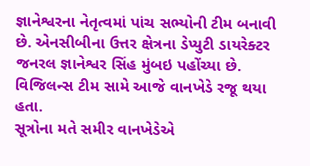જ્ઞાનેશ્વરના નેતૃત્વમાં પાંચ સભ્યોની ટીમ બનાવી છે. એનસીબીના ઉત્તર ક્ષેત્રના ડેપ્યુટી ડાયરેક્ટર જનરલ જ્ઞાનેશ્વર સિંહ મુંબઇ પહોંચ્યા છે. વિજિલન્સ ટીમ સામે આજે વાનખેડે રજૂ થયા હતા.
સૂત્રોના મતે સમીર વાનખેડેએ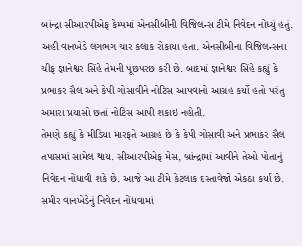બાંન્દ્રા સીઆરપીએફ કેમ્પમાં એનસીબીની વિજિલન્સ ટીમે નિવેદન નોંધ્યું હતું. અહી વાનખેડે લગભગ ચાર કલાક રોકાયા હતા. એનસીબીના વિજિલન્સના ચીફ જ્ઞાનેશ્વર સિંહે તેમની પૂછપરછ કરી છે. બાદમાં જ્ઞાનેશ્વર સિંહે કહ્યું કે પ્રભાકર સૈલ અને કેપી ગોસાવીને નોટિસ આપવાનો આગ્રહ કર્યો હતો પરંતુ અમારા પ્રયાસો છતાં નોટિસ આપી શકાઇ નહોતી.
તેમણે કહ્યું કે મીડિયા મારફતે આગ્રહ છે કે કેપી ગોસાવી અને પ્રભાકર સૈલ તપાસમાં સામેલ થાય. સીઆરપીએફ મેસ, બ્રાંન્દ્રામાં આવીને તેઓ પોતાનું નિવેદન નોંધાવી શકે છે. આજે આ ટીમે કેટલાક દસ્તાવેજો એકઠા કર્યા છે. સમીર વાનખેડેનું નિવેદન નોંધવામાં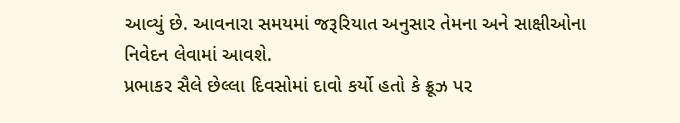આવ્યું છે. આવનારા સમયમાં જરૂરિયાત અનુસાર તેમના અને સાક્ષીઓના નિવેદન લેવામાં આવશે.
પ્રભાકર સૈલે છેલ્લા દિવસોમાં દાવો કર્યો હતો કે ક્રૂઝ પર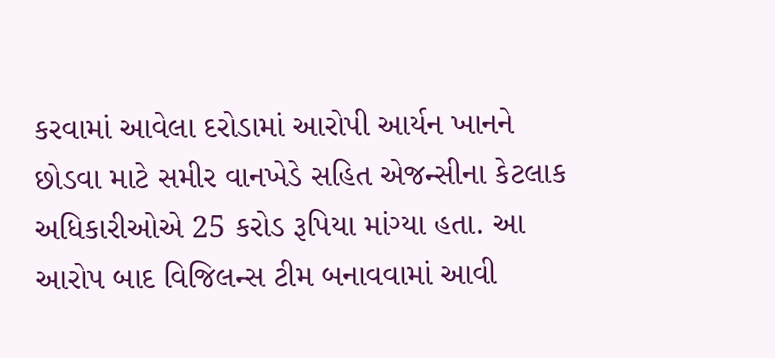કરવામાં આવેલા દરોડામાં આરોપી આર્યન ખાનને છોડવા માટે સમીર વાનખેડે સહિત એજન્સીના કેટલાક અધિકારીઓએ 25 કરોડ રૂપિયા માંગ્યા હતા. આ આરોપ બાદ વિજિલન્સ ટીમ બનાવવામાં આવી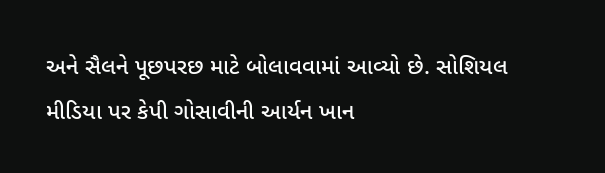અને સૈલને પૂછપરછ માટે બોલાવવામાં આવ્યો છે. સોશિયલ મીડિયા પર કેપી ગોસાવીની આર્યન ખાન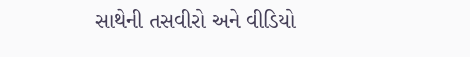સાથેની તસવીરો અને વીડિયો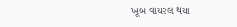ખૂબ વાયરલ થયા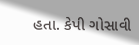હતા. કેપી ગોસાવી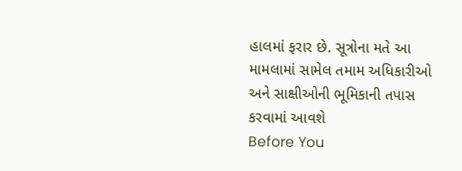હાલમાં ફરાર છે. સૂત્રોના મતે આ મામલામાં સામેલ તમામ અધિકારીઓ અને સાક્ષીઓની ભૂમિકાની તપાસ કરવામાં આવશે
Before You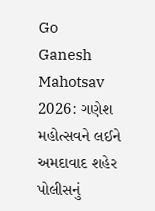Go
Ganesh Mahotsav 2026: ગણેશ મહોત્સવને લઈને અમદાવાદ શહેર પોલીસનું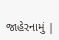જાહેરનામું |